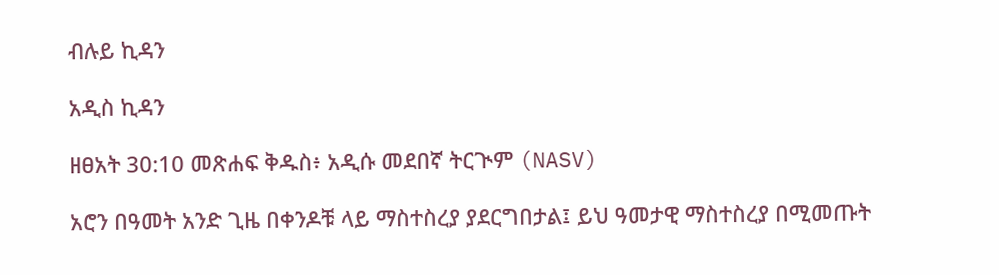ብሉይ ኪዳን

አዲስ ኪዳን

ዘፀአት 30:10 መጽሐፍ ቅዱስ፥ አዲሱ መደበኛ ትርጒም (NASV)

አሮን በዓመት አንድ ጊዜ በቀንዶቹ ላይ ማስተስረያ ያደርግበታል፤ ይህ ዓመታዊ ማስተስረያ በሚመጡት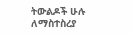ትውልዶች ሁሉ ለማስተስረያ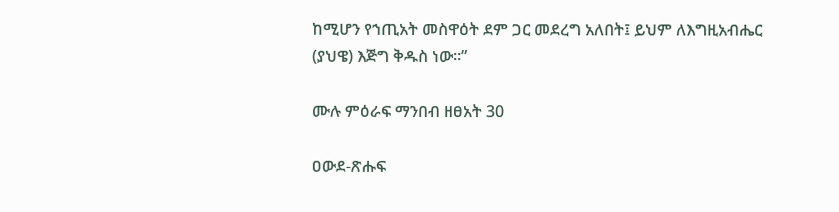ከሚሆን የኀጢአት መስዋዕት ደም ጋር መደረግ አለበት፤ ይህም ለእግዚአብሔር (ያህዌ) እጅግ ቅዱስ ነው።”

ሙሉ ምዕራፍ ማንበብ ዘፀአት 30

ዐውደ-ጽሑፍ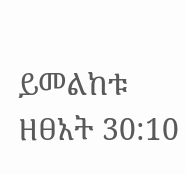ይመልከቱ ዘፀአት 30:10